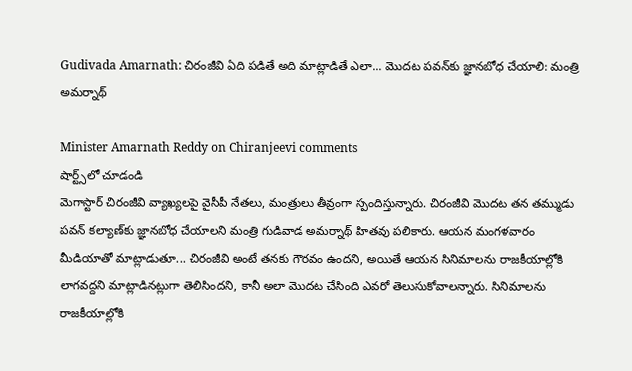Gudivada Amarnath: చిరంజీవి ఏది పడితే అది మాట్లాడితే ఎలా... మొదట పవన్‌కు జ్ఞానబోధ చేయాలి: మంత్రి అమర్నాథ్

Minister Amarnath Reddy on Chiranjeevi comments
షార్ట్స్‌లో చూడండి
మెగాస్టార్ చిరంజీవి వ్యాఖ్యలపై వైసీపీ నేతలు, మంత్రులు తీవ్రంగా స్పందిస్తున్నారు. చిరంజీవి మొదట తన తమ్ముడు పవన్ కల్యాణ్‌కు జ్ఞానబోధ చేయాలని మంత్రి గుడివాడ అమర్నాథ్ హితవు పలికారు. ఆయన మంగళవారం మీడియాతో మాట్లాడుతూ... చిరంజీవి అంటే తనకు గౌరవం ఉందని, అయితే ఆయన సినిమాలను రాజకీయాల్లోకి లాగవద్దని మాట్లాడినట్లుగా తెలిసిందని, కానీ అలా మొదట చేసింది ఎవరో తెలుసుకోవాలన్నారు. సినిమాలను రాజకీయాల్లోకి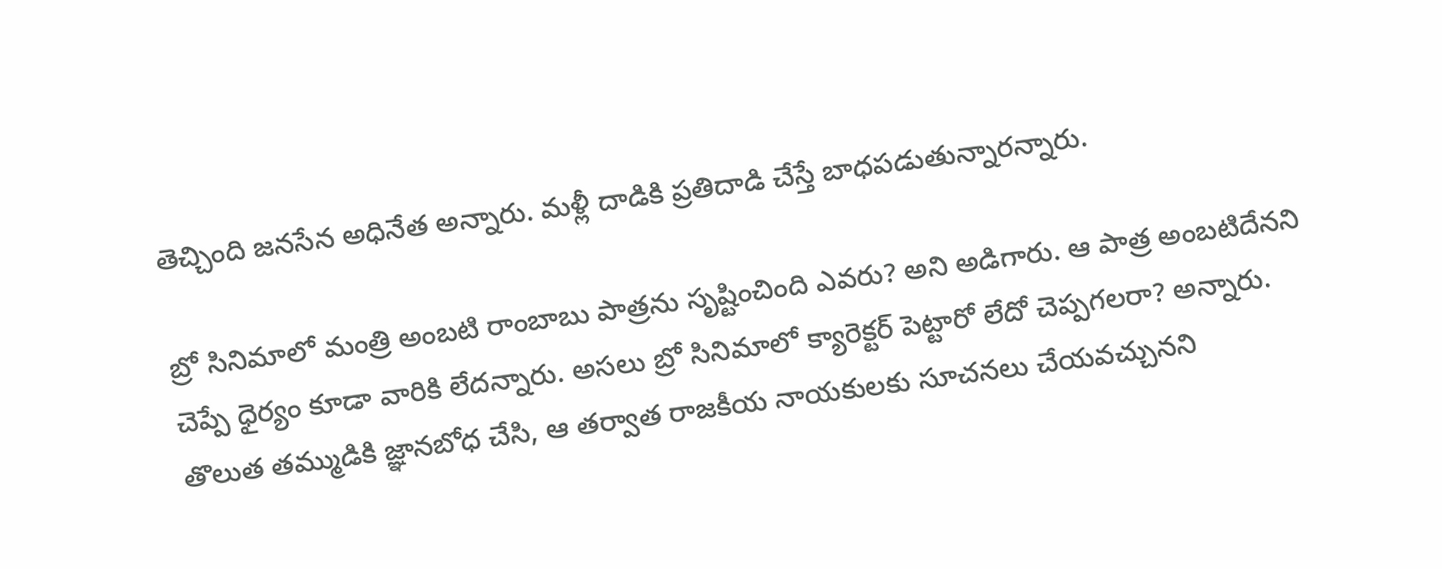తెచ్చింది జనసేన అధినేత అన్నారు. మళ్లీ దాడికి ప్రతిదాడి చేస్తే బాధపడుతున్నారన్నారు.

బ్రో సినిమాలో మంత్రి అంబటి రాంబాబు పాత్రను సృష్టించింది ఎవరు? అని అడిగారు. ఆ పాత్ర అంబటిదేనని చెప్పే ధైర్యం కూడా వారికి లేదన్నారు. అసలు బ్రో సినిమాలో క్యారెక్టర్ పెట్టారో లేదో చెప్పగలరా? అన్నారు. తొలుత తమ్ముడికి జ్ఞానబోధ చేసి, ఆ తర్వాత రాజకీయ నాయకులకు సూచనలు చేయవచ్చునని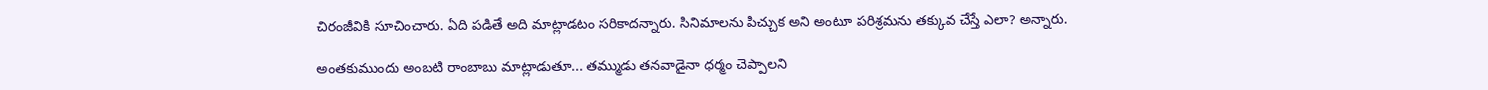చిరంజీవికి సూచించారు. ఏది పడితే అది మాట్లాడటం సరికాదన్నారు. సినిమాలను పిచ్చుక అని అంటూ పరిశ్రమను తక్కువ చేస్తే ఎలా? అన్నారు.

అంతకుముందు అంబటి రాంబాబు మాట్లాడుతూ... తమ్ముడు తనవాడైనా ధర్మం చెప్పాలని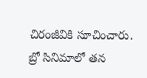చిరంజీవికి సూచించారు. బ్రో సినిమాలో తన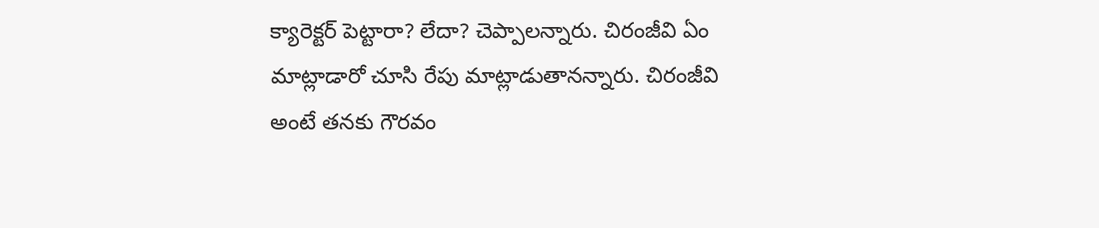క్యారెక్టర్ పెట్టారా? లేదా? చెప్పాలన్నారు. చిరంజీవి ఏం మాట్లాడారో చూసి రేపు మాట్లాడుతానన్నారు. చిరంజీవి అంటే తనకు గౌరవం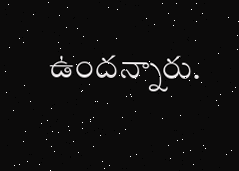ఉందన్నారు.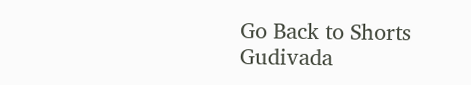Go Back to Shorts
Gudivada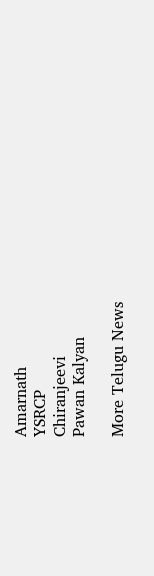Amarnath
YSRCP
Chiranjeevi
Pawan Kalyan

More Telugu News